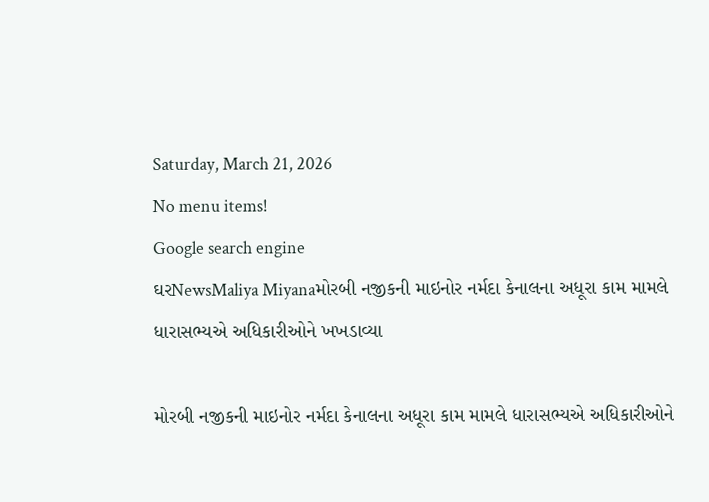Saturday, March 21, 2026
No menu items!
Google search engine
ઘરNewsMaliya Miyanaમોરબી નજીકની માઇનોર નર્મદા કેનાલના અધૂરા કામ મામલે ધારાસભ્યએ અધિકારીઓને ખખડાવ્યા

મોરબી નજીકની માઇનોર નર્મદા કેનાલના અધૂરા કામ મામલે ધારાસભ્યએ અધિકારીઓને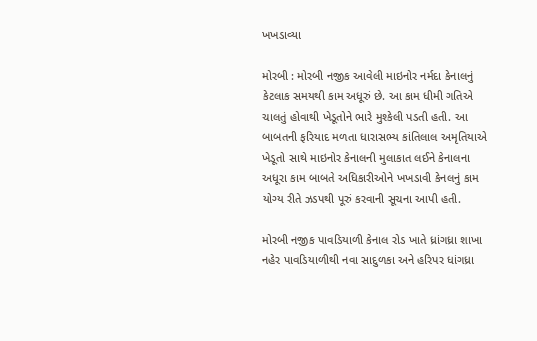ખખડાવ્યા

મોરબી : મોરબી નજીક આવેલી માઇનોર નર્મદા કેનાલનું કેટલાક સમયથી કામ અધૂરું છે. આ કામ ધીમી ગતિએ ચાલતું હોવાથી ખેડૂતોને ભારે મુશ્કેલી પડતી હતી. આ બાબતની ફરિયાદ મળતા ધારાસભ્ય કાંતિલાલ અમૃતિયાએ ખેડૂતો સાથે માઇનોર કેનાલની મુલાકાત લઈને કેનાલના અધૂરા કામ બાબતે અધિકારીઓને ખખડાવી કેનલનું કામ યોગ્ય રીતે ઝડપથી પૂરું કરવાની સૂચના આપી હતી.

મોરબી નજીક પાવડિયાળી કેનાલ રોડ ખાતે ધ્રાંગધ્રા શાખા નહેર પાવડિયાળીથી નવા સાદુળકા અને હરિપર ધાંગધ્રા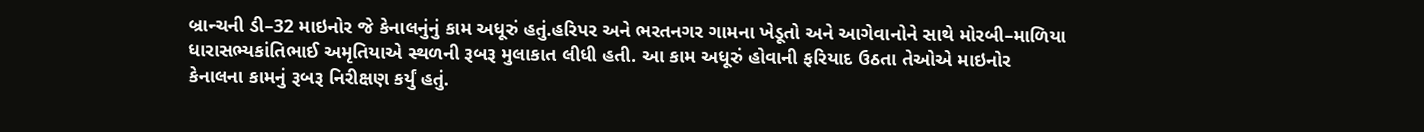બ્રાન્ચની ડી–32 માઇનોર જે કેનાલનુંનું કામ અધૂરું હતું.હરિપર અને ભરતનગર ગામના ખેડૂતો અને આગેવાનોને સાથે મોરબી–માળિયા ધારાસભ્યકાંતિભાઈ અમૃતિયાએ સ્થળની રૂબરૂ મુલાકાત લીધી હતી. આ કામ અધૂરું હોવાની ફરિયાદ ઉઠતા તેઓએ માઇનોર કેનાલના કામનું રૂબરૂ નિરીક્ષણ કર્યું હતું.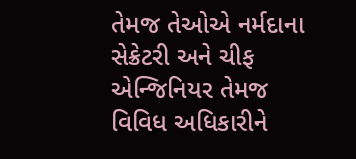તેમજ તેઓએ નર્મદાના સેક્રેટરી અને ચીફ એન્જિનિયર તેમજ વિવિધ અધિકારીને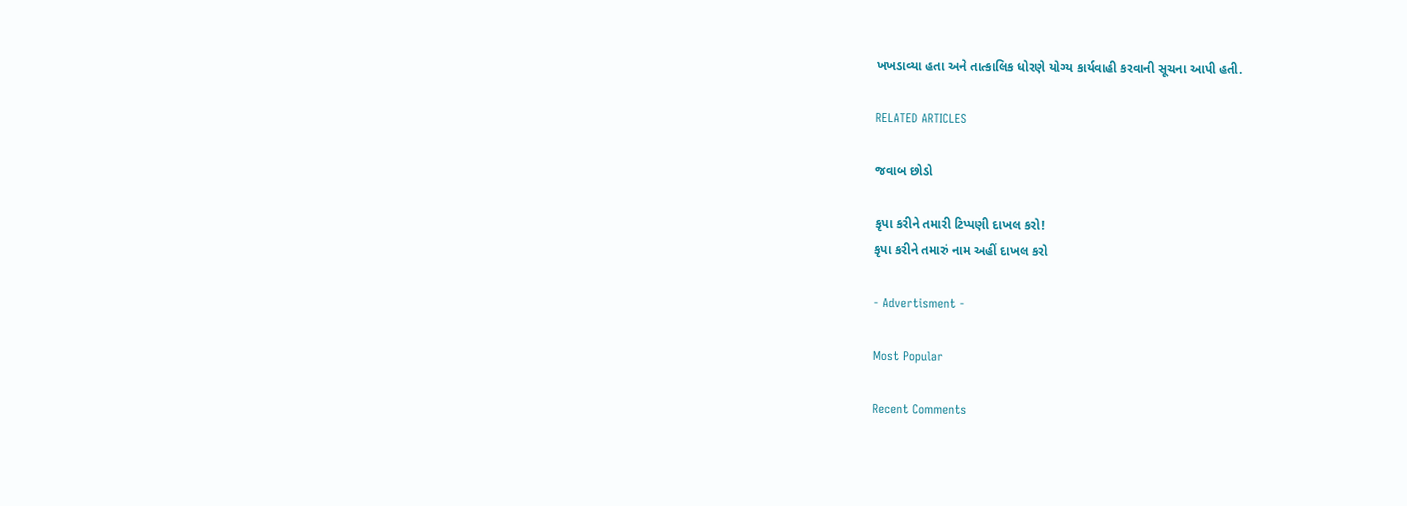ખખડાવ્યા હતા અને તાત્કાલિક ધોરણે યોગ્ય કાર્યવાહી કરવાની સૂચના આપી હતી.

RELATED ARTICLES

જવાબ છોડો

કૃપા કરીને તમારી ટિપ્પણી દાખલ કરો!
કૃપા કરીને તમારું નામ અહીં દાખલ કરો

- Advertisment -

Most Popular

Recent Comments